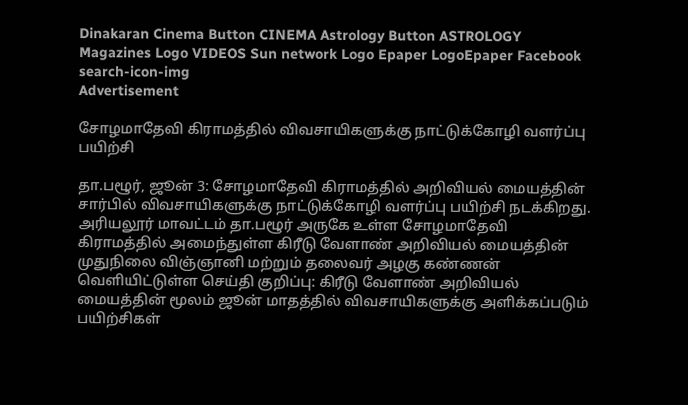Dinakaran Cinema Button CINEMA Astrology Button ASTROLOGY  Magazines Logo VIDEOS Sun network Logo Epaper LogoEpaper Facebook
search-icon-img
Advertisement

சோழமாதேவி கிராமத்தில் விவசாயிகளுக்கு நாட்டுக்கோழி வளர்ப்பு பயிற்சி

தா.பழூர், ஜூன் 3: சோழமாதேவி கிராமத்தில் அறிவியல் மையத்தின் சார்பில் விவசாயிகளுக்கு நாட்டுக்கோழி வளர்ப்பு பயிற்சி நடக்கிறது. அரியலூர் மாவட்டம் தா.பழூர் அருகே உள்ள சோழமாதேவி கிராமத்தில் அமைந்துள்ள கிரீடு வேளாண் அறிவியல் மையத்தின் முதுநிலை விஞ்ஞானி மற்றும் தலைவர் அழகு கண்ணன் வெளியிட்டுள்ள செய்தி குறிப்பு: கிரீடு வேளாண் அறிவியல் மையத்தின் மூலம் ஜூன் மாதத்தில் விவசாயிகளுக்கு அளிக்கப்படும் பயிற்சிகள்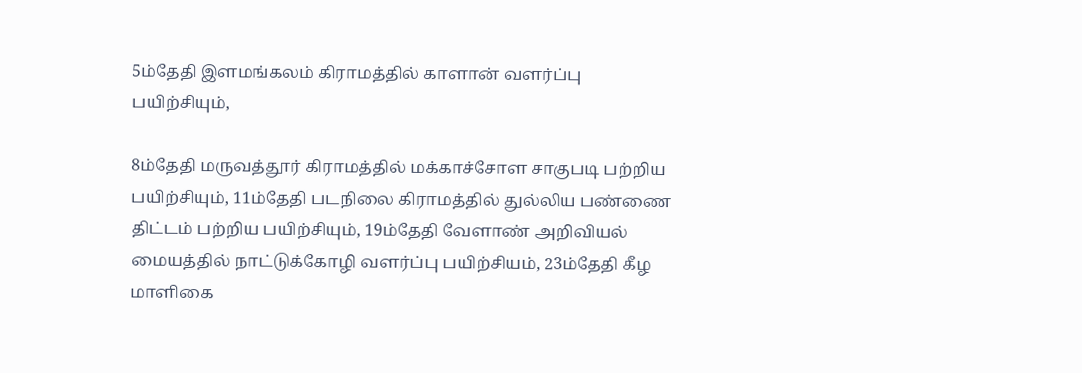5ம்தேதி இளமங்கலம் கிராமத்தில் காளான் வளர்ப்பு பயிற்சியும்,

8ம்தேதி மருவத்தூர் கிராமத்தில் மக்காச்சோள சாகுபடி பற்றிய பயிற்சியும், 11ம்தேதி படநிலை கிராமத்தில் துல்லிய பண்ணை திட்டம் பற்றிய பயிற்சியும், 19ம்தேதி வேளாண் அறிவியல் மையத்தில் நாட்டுக்கோழி வளர்ப்பு பயிற்சியம், 23ம்தேதி கீழ மாளிகை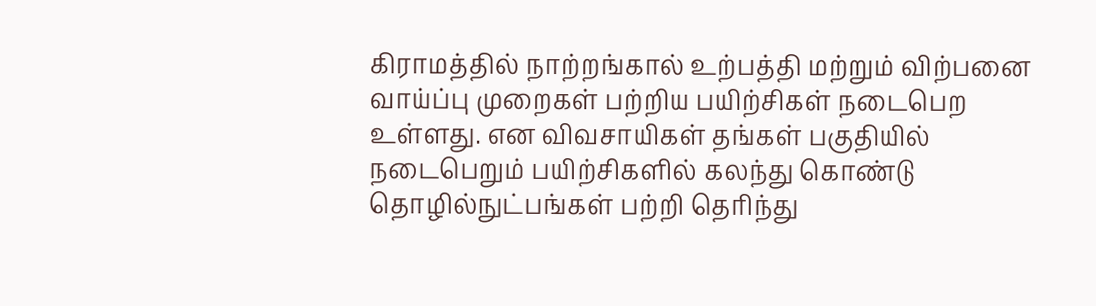கிராமத்தில் நாற்றங்கால் உற்பத்தி மற்றும் விற்பனை வாய்ப்பு முறைகள் பற்றிய பயிற்சிகள் நடைபெற உள்ளது. என விவசாயிகள் தங்கள் பகுதியில் நடைபெறும் பயிற்சிகளில் கலந்து கொண்டு தொழில்நுட்பங்கள் பற்றி தெரிந்து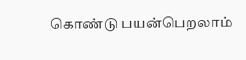கொண்டு பயன்பெறலாம்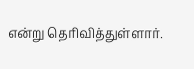என்று தெரிவித்துள்ளார்.